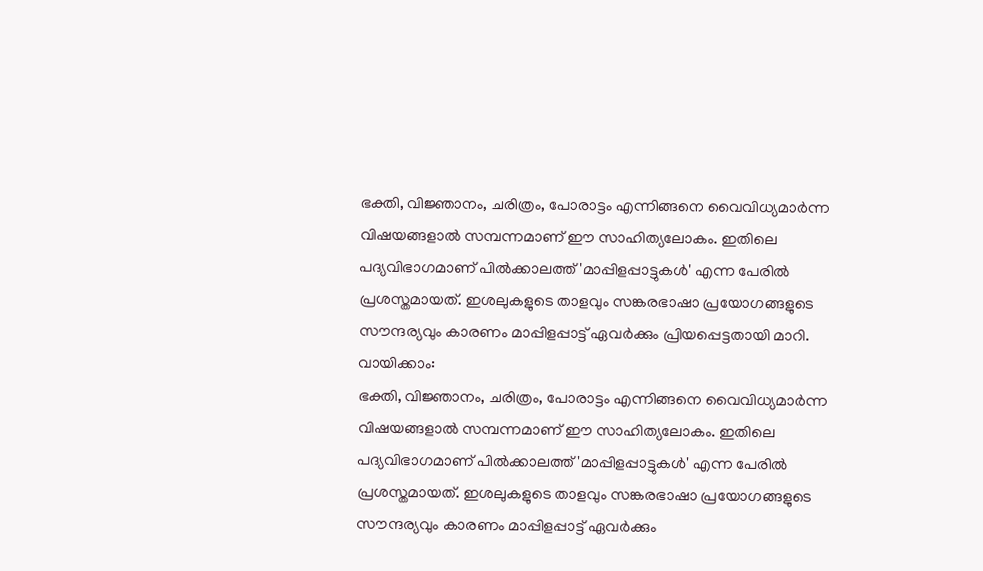ഭക്തി, വിജ്ഞാനം, ചരിത്രം, പോരാട്ടം എന്നിങ്ങനെ വൈവിധ്യമാർന്ന വിഷയങ്ങളാൽ സമ്പന്നമാണ് ഈ സാഹിത്യലോകം. ഇതിലെ പദ്യവിഭാഗമാണ് പിൽക്കാലത്ത് 'മാപ്പിളപ്പാട്ടുകൾ' എന്ന പേരിൽ പ്രശസ്തമായത്. ഇശലുകളുടെ താളവും സങ്കരഭാഷാ പ്രയോഗങ്ങളുടെ സൗന്ദര്യവും കാരണം മാപ്പിളപ്പാട്ട് ഏവർക്കും പ്രിയപ്പെട്ടതായി മാറി.
വായിക്കാം:
ഭക്തി, വിജ്ഞാനം, ചരിത്രം, പോരാട്ടം എന്നിങ്ങനെ വൈവിധ്യമാർന്ന വിഷയങ്ങളാൽ സമ്പന്നമാണ് ഈ സാഹിത്യലോകം. ഇതിലെ പദ്യവിഭാഗമാണ് പിൽക്കാലത്ത് 'മാപ്പിളപ്പാട്ടുകൾ' എന്ന പേരിൽ പ്രശസ്തമായത്. ഇശലുകളുടെ താളവും സങ്കരഭാഷാ പ്രയോഗങ്ങളുടെ സൗന്ദര്യവും കാരണം മാപ്പിളപ്പാട്ട് ഏവർക്കും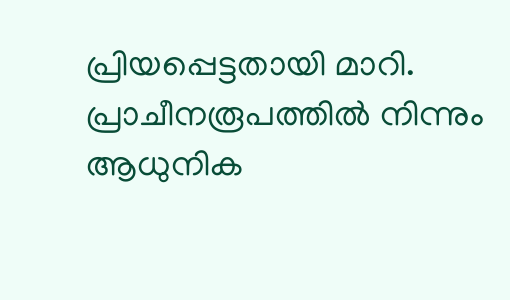പ്രിയപ്പെട്ടതായി മാറി. പ്രാചീനരൂപത്തിൽ നിന്നും ആധുനിക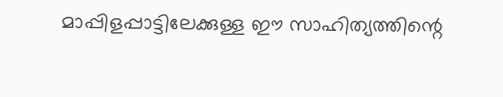മാപ്പിളപ്പാട്ടിലേക്കുള്ള ഈ സാഹിത്യത്തിന്റെ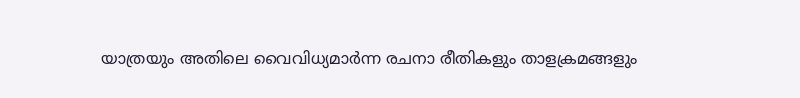യാത്രയും അതിലെ വൈവിധ്യമാർന്ന രചനാ രീതികളും താളക്രമങ്ങളും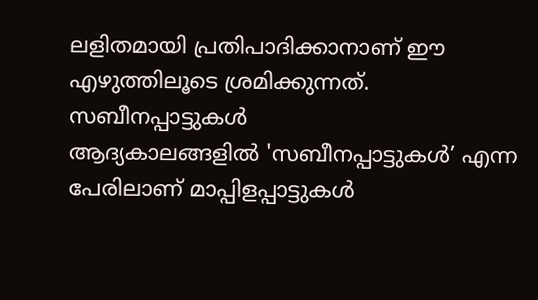ലളിതമായി പ്രതിപാദിക്കാനാണ് ഈ എഴുത്തിലൂടെ ശ്രമിക്കുന്നത്.
സബീനപ്പാട്ടുകൾ
ആദ്യകാലങ്ങളിൽ 'സബീനപ്പാട്ടുകൾ’ എന്ന പേരിലാണ് മാപ്പിളപ്പാട്ടുകൾ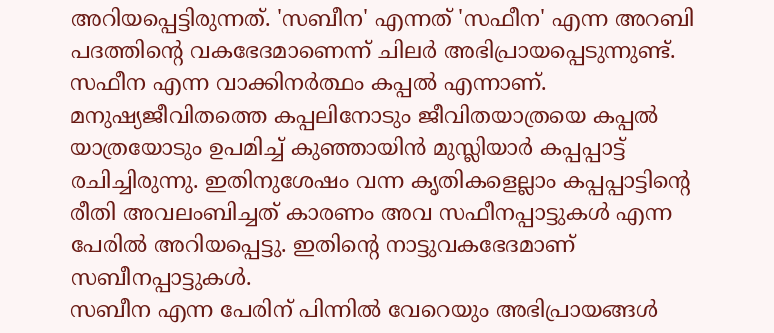അറിയപ്പെട്ടിരുന്നത്. 'സബീന' എന്നത് 'സഫീന' എന്ന അറബി പദത്തിന്റെ വകഭേദമാണെന്ന് ചിലർ അഭിപ്രായപ്പെടുന്നുണ്ട്. സഫീന എന്ന വാക്കിനർത്ഥം കപ്പൽ എന്നാണ്. മനുഷ്യജീവിതത്തെ കപ്പലിനോടും ജീവിതയാത്രയെ കപ്പൽ യാത്രയോടും ഉപമിച്ച് കുഞ്ഞായിൻ മുസ്ലിയാർ കപ്പപ്പാട്ട് രചിച്ചിരുന്നു. ഇതിനുശേഷം വന്ന കൃതികളെല്ലാം കപ്പപ്പാട്ടിന്റെ രീതി അവലംബിച്ചത് കാരണം അവ സഫീനപ്പാട്ടുകൾ എന്ന പേരിൽ അറിയപ്പെട്ടു. ഇതിന്റെ നാട്ടുവകഭേദമാണ് സബീനപ്പാട്ടുകൾ.
സബീന എന്ന പേരിന് പിന്നിൽ വേറെയും അഭിപ്രായങ്ങൾ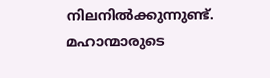നിലനിൽക്കുന്നുണ്ട്. മഹാന്മാരുടെ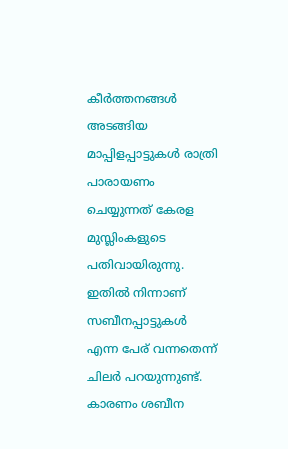കീർത്തനങ്ങൾ അടങ്ങിയ മാപ്പിളപ്പാട്ടുകൾ രാത്രി പാരായണം ചെയ്യുന്നത് കേരള മുസ്ലിംകളുടെ പതിവായിരുന്നു. ഇതിൽ നിന്നാണ് സബീനപ്പാട്ടുകൾ എന്ന പേര് വന്നതെന്ന് ചിലർ പറയുന്നുണ്ട്. കാരണം ശബീന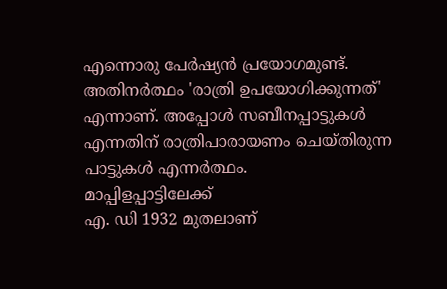എന്നൊരു പേർഷ്യൻ പ്രയോഗമുണ്ട്. അതിനർത്ഥം 'രാത്രി ഉപയോഗിക്കുന്നത്' എന്നാണ്. അപ്പോൾ സബീനപ്പാട്ടുകൾ എന്നതിന് രാത്രിപാരായണം ചെയ്തിരുന്ന പാട്ടുകൾ എന്നർത്ഥം.
മാപ്പിളപ്പാട്ടിലേക്ക്
എ. ഡി 1932 മുതലാണ്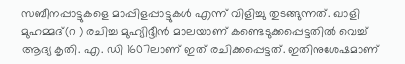സബീനപ്പാട്ടുകളെ മാപ്പിളപ്പാട്ടുകൾ എന്ന് വിളിച്ചു തുടങ്ങുന്നത്. ഖാളി മുഹമ്മദ്(റ ) രചിച്ച മുഹ്യിദ്ദീൻ മാലയാണ് കണ്ടെടുക്കപ്പെട്ടതിൽ വെച്ച് ആദ്യ കൃതി. എ. ഡി 1607ലാണ് ഇത് രചിക്കപ്പെട്ടത്. ഇതിനുശേഷമാണ്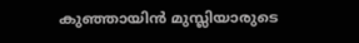കുഞ്ഞായിൻ മുസ്ലിയാരുടെ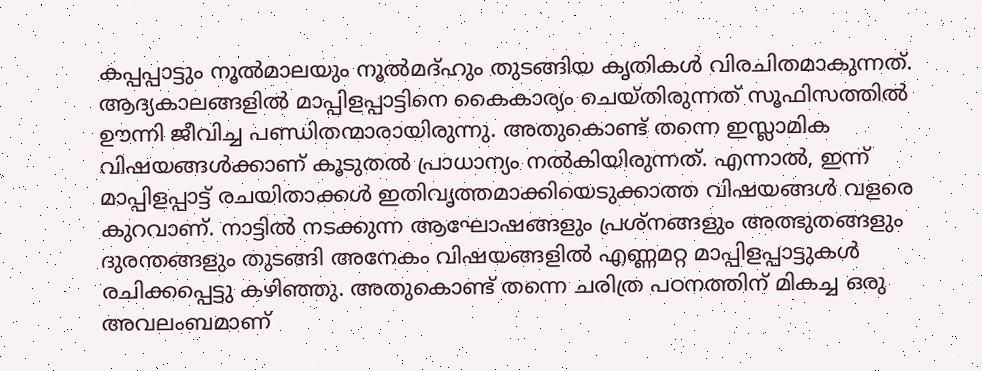കപ്പപ്പാട്ടും നൂൽമാലയും നൂൽമദ്ഹും തുടങ്ങിയ കൃതികൾ വിരചിതമാകുന്നത്. ആദ്യകാലങ്ങളിൽ മാപ്പിളപ്പാട്ടിനെ കൈകാര്യം ചെയ്തിരുന്നത് സൂഫിസത്തിൽ ഊന്നി ജീവിച്ച പണ്ഡിതന്മാരായിരുന്നു. അതുകൊണ്ട് തന്നെ ഇസ്ലാമിക വിഷയങ്ങൾക്കാണ് കൂടുതൽ പ്രാധാന്യം നൽകിയിരുന്നത്. എന്നാൽ, ഇന്ന് മാപ്പിളപ്പാട്ട് രചയിതാക്കൾ ഇതിവൃത്തമാക്കിയെടുക്കാത്ത വിഷയങ്ങൾ വളരെ കുറവാണ്. നാട്ടിൽ നടക്കുന്ന ആഘോഷങ്ങളും പ്രശ്നങ്ങളും അത്ഭുതങ്ങളും ദുരന്തങ്ങളും തുടങ്ങി അനേകം വിഷയങ്ങളിൽ എണ്ണമറ്റ മാപ്പിളപ്പാട്ടുകൾ രചിക്കപ്പെട്ടു കഴിഞ്ഞു. അതുകൊണ്ട് തന്നെ ചരിത്ര പഠനത്തിന് മികച്ച ഒരു അവലംബമാണ്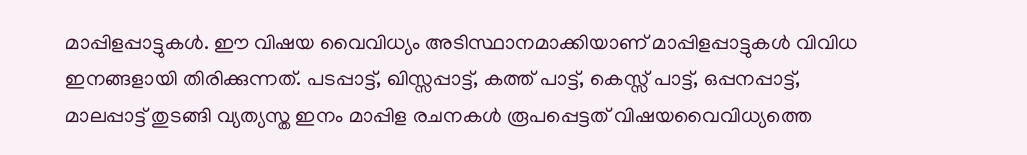മാപ്പിളപ്പാട്ടുകൾ. ഈ വിഷയ വൈവിധ്യം അടിസ്ഥാനമാക്കിയാണ് മാപ്പിളപ്പാട്ടുകൾ വിവിധ ഇനങ്ങളായി തിരിക്കുന്നത്. പടപ്പാട്ട്, ഖിസ്സപ്പാട്ട്, കത്ത് പാട്ട്, കെസ്സ് പാട്ട്, ഒപ്പനപ്പാട്ട്, മാലപ്പാട്ട് തുടങ്ങി വ്യത്യസ്ത ഇനം മാപ്പിള രചനകൾ രൂപപ്പെട്ടത് വിഷയവൈവിധ്യത്തെ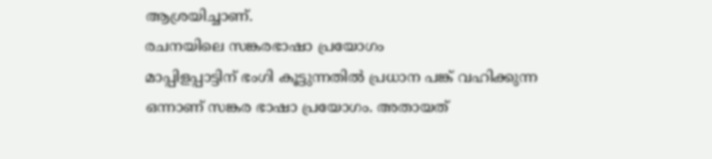ആശ്രയിച്ചാണ്.
രചനയിലെ സങ്കരഭാഷാ പ്രയോഗം
മാപ്പിളപ്പാട്ടിന് ഭംഗി കൂട്ടുന്നതിൽ പ്രധാന പങ്ക് വഹിക്കുന്ന ഒന്നാണ് സങ്കര ഭാഷാ പ്രയോഗം. അതായത്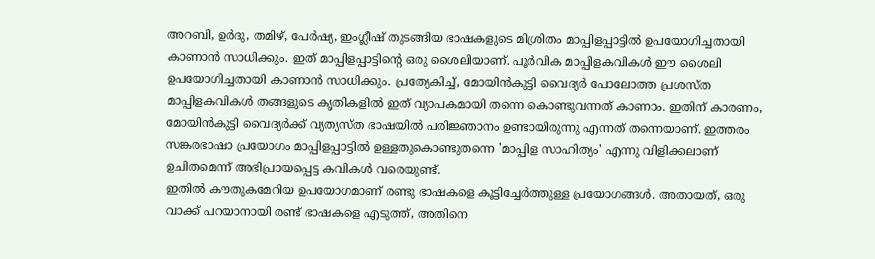അറബി, ഉർദു, തമിഴ്, പേർഷ്യ, ഇംഗ്ലീഷ് തുടങ്ങിയ ഭാഷകളുടെ മിശ്രിതം മാപ്പിളപ്പാട്ടിൽ ഉപയോഗിച്ചതായി കാണാൻ സാധിക്കും. ഇത് മാപ്പിളപ്പാട്ടിന്റെ ഒരു ശൈലിയാണ്. പൂർവിക മാപ്പിളകവികൾ ഈ ശൈലി ഉപയോഗിച്ചതായി കാണാൻ സാധിക്കും. പ്രത്യേകിച്ച്, മോയിൻകുട്ടി വൈദ്യർ പോലോത്ത പ്രശസ്ത മാപ്പിളകവികൾ തങ്ങളുടെ കൃതികളിൽ ഇത് വ്യാപകമായി തന്നെ കൊണ്ടുവന്നത് കാണാം. ഇതിന് കാരണം, മോയിൻകുട്ടി വൈദ്യർക്ക് വ്യത്യസ്ത ഭാഷയിൽ പരിജ്ഞാനം ഉണ്ടായിരുന്നു എന്നത് തന്നെയാണ്. ഇത്തരം സങ്കരഭാഷാ പ്രയോഗം മാപ്പിളപ്പാട്ടിൽ ഉള്ളതുകൊണ്ടുതന്നെ 'മാപ്പിള സാഹിത്യം' എന്നു വിളിക്കലാണ് ഉചിതമെന്ന് അഭിപ്രായപ്പെട്ട കവികൾ വരെയുണ്ട്.
ഇതിൽ കൗതുകമേറിയ ഉപയോഗമാണ് രണ്ടു ഭാഷകളെ കൂട്ടിച്ചേർത്തുള്ള പ്രയോഗങ്ങൾ. അതായത്, ഒരു വാക്ക് പറയാനായി രണ്ട് ഭാഷകളെ എടുത്ത്, അതിനെ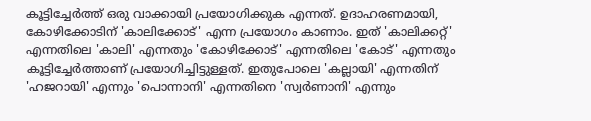കൂട്ടിച്ചേർത്ത് ഒരു വാക്കായി പ്രയോഗിക്കുക എന്നത്. ഉദാഹരണമായി, കോഴിക്കോടിന് 'കാലിക്കോട്' എന്ന പ്രയോഗം കാണാം. ഇത് 'കാലിക്കറ്റ്' എന്നതിലെ 'കാലി' എന്നതും 'കോഴിക്കോട്' എന്നതിലെ 'കോട്' എന്നതും കൂട്ടിച്ചേർത്താണ് പ്രയോഗിച്ചിട്ടുള്ളത്. ഇതുപോലെ 'കല്ലായി' എന്നതിന് 'ഹജറായി' എന്നും 'പൊന്നാനി' എന്നതിനെ 'സ്വർണാനി' എന്നും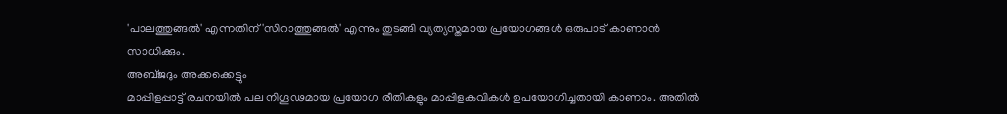'പാലത്തുങ്ങൽ' എന്നതിന് 'സിറാത്തുങ്ങൽ' എന്നും തുടങ്ങി വ്യത്യസ്തമായ പ്രയോഗങ്ങൾ ഒരുപാട് കാണാൻ സാധിക്കും.
അബ്ജദും അക്കക്കെട്ടും
മാപ്പിളപ്പാട്ട് രചനയിൽ പല നിഗൂഢമായ പ്രയോഗ രീതികളും മാപ്പിളകവികൾ ഉപയോഗിച്ചതായി കാണാം. അതിൽ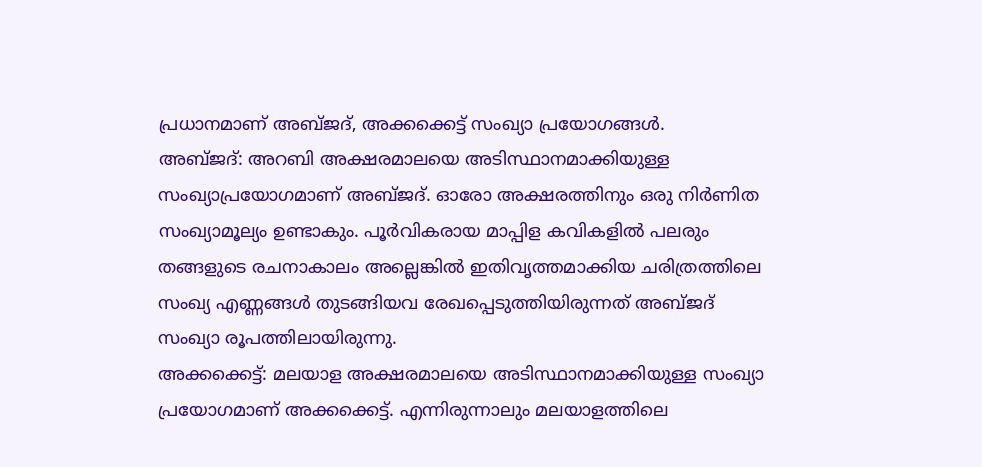പ്രധാനമാണ് അബ്ജദ്, അക്കക്കെട്ട് സംഖ്യാ പ്രയോഗങ്ങൾ.
അബ്ജദ്: അറബി അക്ഷരമാലയെ അടിസ്ഥാനമാക്കിയുള്ള സംഖ്യാപ്രയോഗമാണ് അബ്ജദ്. ഓരോ അക്ഷരത്തിനും ഒരു നിർണിത സംഖ്യാമൂല്യം ഉണ്ടാകും. പൂർവികരായ മാപ്പിള കവികളിൽ പലരും തങ്ങളുടെ രചനാകാലം അല്ലെങ്കിൽ ഇതിവൃത്തമാക്കിയ ചരിത്രത്തിലെ സംഖ്യ എണ്ണങ്ങൾ തുടങ്ങിയവ രേഖപ്പെടുത്തിയിരുന്നത് അബ്ജദ് സംഖ്യാ രൂപത്തിലായിരുന്നു.
അക്കക്കെട്ട്: മലയാള അക്ഷരമാലയെ അടിസ്ഥാനമാക്കിയുള്ള സംഖ്യാ പ്രയോഗമാണ് അക്കക്കെട്ട്. എന്നിരുന്നാലും മലയാളത്തിലെ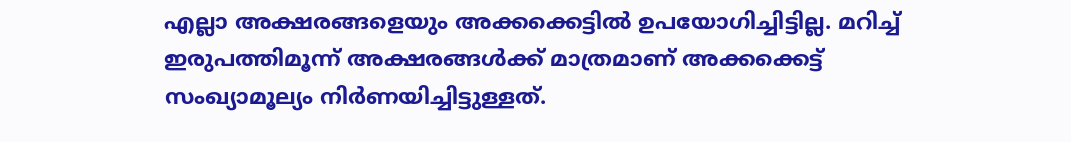എല്ലാ അക്ഷരങ്ങളെയും അക്കക്കെട്ടിൽ ഉപയോഗിച്ചിട്ടില്ല. മറിച്ച് ഇരുപത്തിമൂന്ന് അക്ഷരങ്ങൾക്ക് മാത്രമാണ് അക്കക്കെട്ട് സംഖ്യാമൂല്യം നിർണയിച്ചിട്ടുള്ളത്.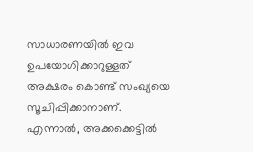സാധാരണയിൽ ഇവ ഉപയോഗിക്കാറുള്ളത് അക്ഷരം കൊണ്ട് സംഖ്യയെ സൂചിപ്പിക്കാനാണ്. എന്നാൽ, അക്കക്കെട്ടിൽ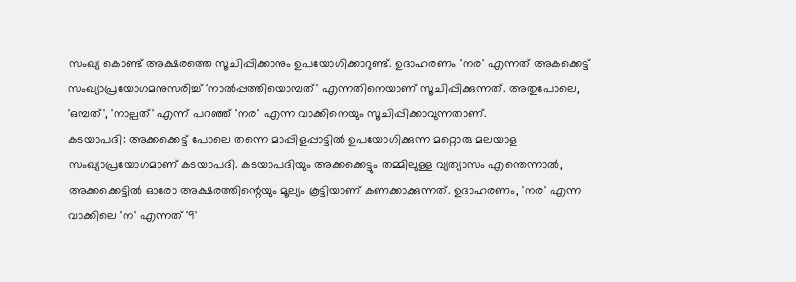സംഖ്യ കൊണ്ട് അക്ഷരത്തെ സൂചിപ്പിക്കാനും ഉപയോഗിക്കാറുണ്ട്. ഉദാഹരണം 'നര' എന്നത് അകക്കെട്ട് സംഖ്യാപ്രയോഗമനുസരിച്ച് 'നാൽപ്പത്തിയൊമ്പത്' എന്നതിനെയാണ് സൂചിപ്പിക്കുന്നത്. അതുപോലെ, 'ഒമ്പത്', 'നാല്പത്' എന്ന് പറഞ്ഞ് 'നര' എന്ന വാക്കിനെയും സൂചിപ്പിക്കാവുന്നതാണ്.
കടയാപദി: അക്കക്കെട്ട് പോലെ തന്നെ മാപ്പിളപ്പാട്ടിൽ ഉപയോഗിക്കുന്ന മറ്റൊരു മലയാള സംഖ്യാപ്രയോഗമാണ് കടയാപദി. കടയാപദിയും അക്കക്കെട്ടും തമ്മിലുള്ള വ്യത്യാസം എന്തെന്നാൽ, അക്കക്കെട്ടിൽ ഓരോ അക്ഷരത്തിന്റെയും മൂല്യം കൂട്ടിയാണ് കണക്കാക്കുന്നത്. ഉദാഹരണം, 'നര' എന്ന വാക്കിലെ 'ന' എന്നത് '9'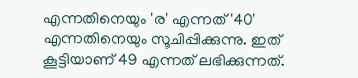എന്നതിനെയും 'ര' എന്നത് '40' എന്നതിനെയും സൂചിപ്പിക്കുന്നു. ഇത് കൂട്ടിയാണ് 49 എന്നത് ലഭിക്കുന്നത്.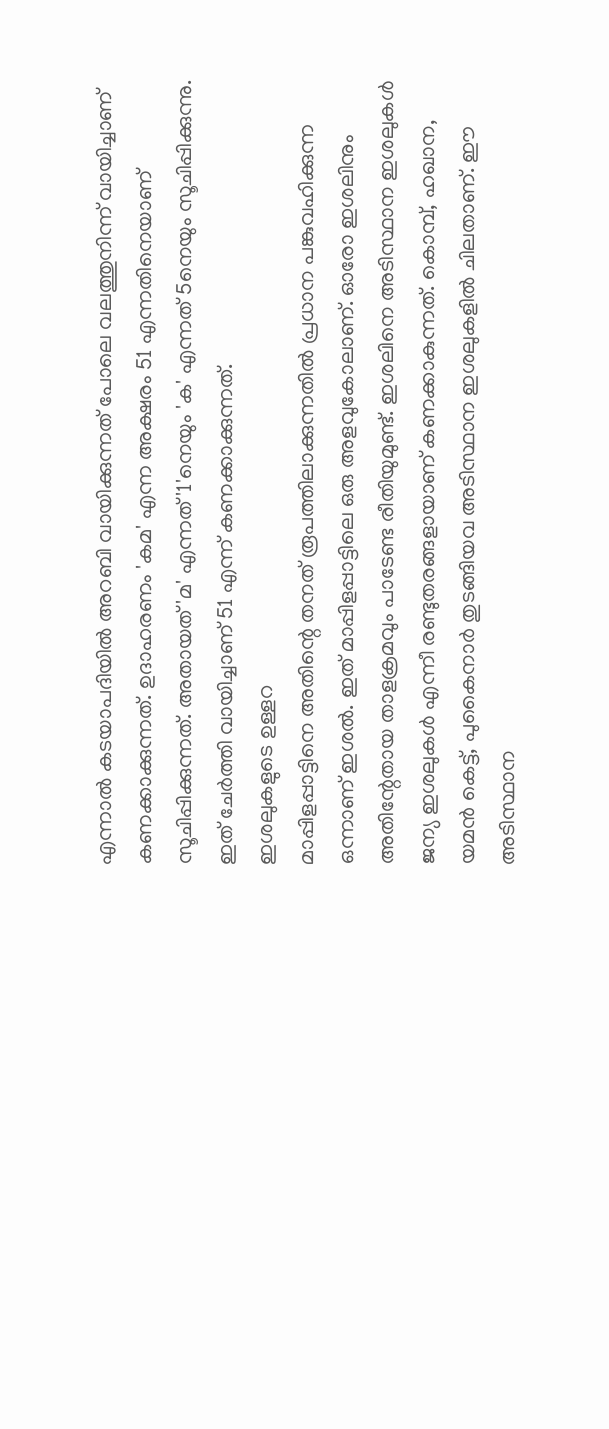എന്നാൽ കടയാപദിയിൽ അറബി വായിക്കുന്നത് പോലെ വലത്തുനിന്ന് വായിച്ചാണ് കണക്കാക്കുന്നത്. ഉദാഹരണം 'കമ' എന്ന അക്ഷരം 51 എന്നതിനെയാണ് സൂചിപ്പിക്കുന്നത്. അതായത് 'മ' എന്നത് '1'നെയും 'ക' എന്നത് 5നെയും സൂചിപ്പിക്കുന്നു. ഇത് ചേർത്തി വായിച്ചാണ് 51 എന്ന് കണക്കാക്കുന്നത്.
ഇശലുകളുടെ ഉള്ളറ
മാപ്പിളപ്പാട്ടിനെ അതിന്റെ തനത് രൂപത്തിലാക്കുന്നതിൽ പ്രധാന പങ്കുവഹിക്കുന്ന ഒന്നാണ് ഇശൽ. ഇത് മാപ്പിളപ്പാട്ടിലെ ഒരു അളവുകോലാണ്. ഓരോ ഇശലിനും അതിന്റേതായ താളക്രമവും പാടേണ്ട രീതിയുമുണ്ട്. ഇശലിനെ അടിസ്ഥാന ഇശലുകൾ ജന്യ ഇശലുകൾ എന്നീ രണ്ടുതരങ്ങളായാണ് കണക്കാകുന്നത്. കൊമ്പ്, ഹഖാന, യമൻ കെട്ട്, പുകൈനാർ തുടങ്ങിയവ അടിസ്ഥാന ഇശലുകളിൽ ചിലതാണ്. ഈ അടിസ്ഥാന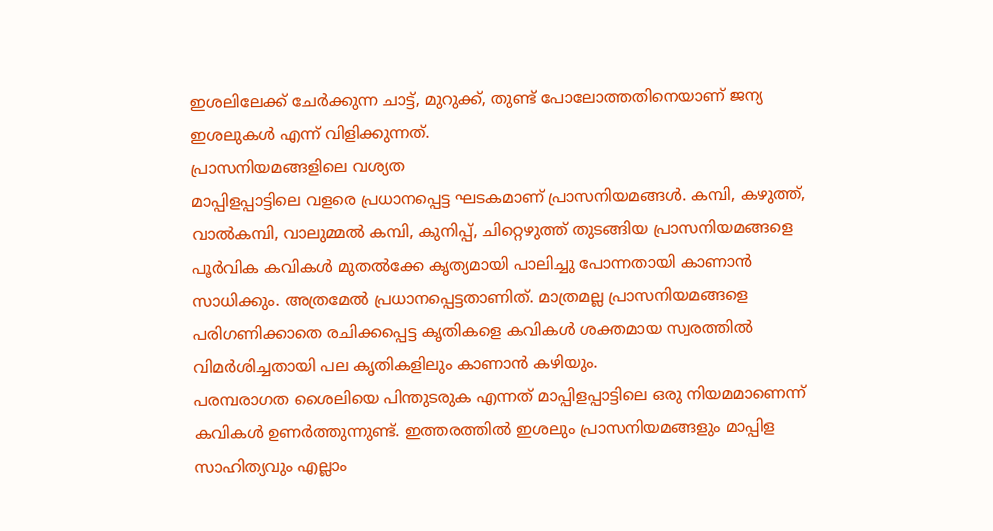ഇശലിലേക്ക് ചേർക്കുന്ന ചാട്ട്, മുറുക്ക്, തുണ്ട് പോലോത്തതിനെയാണ് ജന്യ ഇശലുകൾ എന്ന് വിളിക്കുന്നത്.
പ്രാസനിയമങ്ങളിലെ വശ്യത
മാപ്പിളപ്പാട്ടിലെ വളരെ പ്രധാനപ്പെട്ട ഘടകമാണ് പ്രാസനിയമങ്ങൾ. കമ്പി, കഴുത്ത്, വാൽകമ്പി, വാലുമ്മൽ കമ്പി, കുനിപ്പ്, ചിറ്റെഴുത്ത് തുടങ്ങിയ പ്രാസനിയമങ്ങളെ
പൂർവിക കവികൾ മുതൽക്കേ കൃത്യമായി പാലിച്ചു പോന്നതായി കാണാൻ സാധിക്കും. അത്രമേൽ പ്രധാനപ്പെട്ടതാണിത്. മാത്രമല്ല പ്രാസനിയമങ്ങളെ പരിഗണിക്കാതെ രചിക്കപ്പെട്ട കൃതികളെ കവികൾ ശക്തമായ സ്വരത്തിൽ വിമർശിച്ചതായി പല കൃതികളിലും കാണാൻ കഴിയും.
പരമ്പരാഗത ശൈലിയെ പിന്തുടരുക എന്നത് മാപ്പിളപ്പാട്ടിലെ ഒരു നിയമമാണെന്ന് കവികൾ ഉണർത്തുന്നുണ്ട്. ഇത്തരത്തിൽ ഇശലും പ്രാസനിയമങ്ങളും മാപ്പിള സാഹിത്യവും എല്ലാം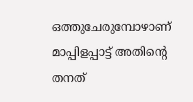ഒത്തുചേരുമ്പോഴാണ് മാപ്പിളപ്പാട്ട് അതിന്റെ തനത്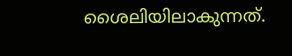ശൈലിയിലാകുന്നത്.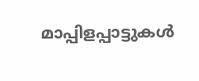മാപ്പിളപ്പാട്ടുകൾ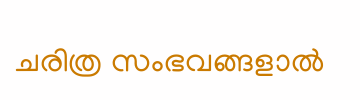ചരിത്ര സംഭവങ്ങളാൽ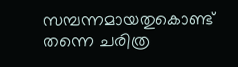സമ്പന്നമായതുകൊണ്ട് തന്നെ ചരിത്ര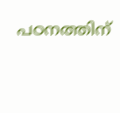പഠനത്തിന്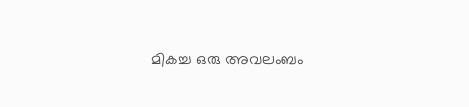മികച്ച ഒരു അവലംബം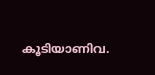കൂടിയാണിവ.